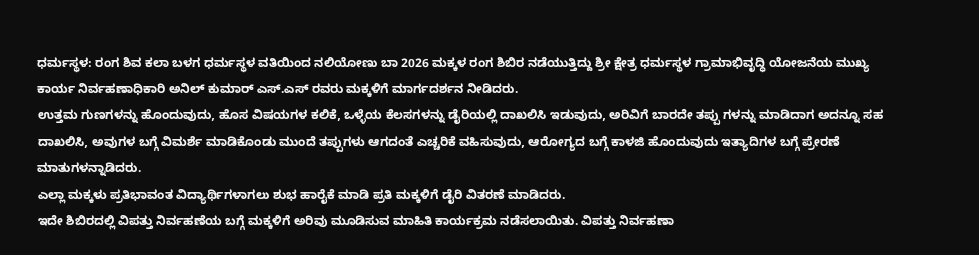ಧರ್ಮಸ್ಥಳ: ರಂಗ ಶಿವ ಕಲಾ ಬಳಗ ಧರ್ಮಸ್ಥಳ ವತಿಯಿಂದ ನಲಿಯೋಣು ಬಾ 2026 ಮಕ್ಕಳ ರಂಗ ಶಿಬಿರ ನಡೆಯುತ್ತಿದ್ದು ಶ್ರೀ ಕ್ಷೇತ್ರ ಧರ್ಮಸ್ಥಳ ಗ್ರಾಮಾಭಿವೃದ್ಧಿ ಯೋಜನೆಯ ಮುಖ್ಯ ಕಾರ್ಯ ನಿರ್ವಹಣಾಧಿಕಾರಿ ಅನಿಲ್ ಕುಮಾರ್ ಎಸ್.ಎಸ್ ರವರು ಮಕ್ಕಳಿಗೆ ಮಾರ್ಗದರ್ಶನ ನೀಡಿದರು.
ಉತ್ತಮ ಗುಣಗಳನ್ನು ಹೊಂದುವುದು, ಹೊಸ ವಿಷಯಗಳ ಕಲಿಕೆ, ಒಳ್ಳೆಯ ಕೆಲಸಗಳನ್ನು ಡೈರಿಯಲ್ಲಿ ದಾಖಲಿಸಿ ಇಡುವುದು, ಅರಿವಿಗೆ ಬಾರದೇ ತಪ್ಪು ಗಳನ್ನು ಮಾಡಿದಾಗ ಅದನ್ನೂ ಸಹ ದಾಖಲಿಸಿ, ಅವುಗಳ ಬಗ್ಗೆ ವಿಮರ್ಶೆ ಮಾಡಿಕೊಂಡು ಮುಂದೆ ತಪ್ಪುಗಳು ಆಗದಂತೆ ಎಚ್ಚರಿಕೆ ವಹಿಸುವುದು, ಆರೋಗ್ಯದ ಬಗ್ಗೆ ಕಾಳಜಿ ಹೊಂದುವುದು ಇತ್ಯಾದಿಗಳ ಬಗ್ಗೆ ಪ್ರೇರಣೆ ಮಾತುಗಳನ್ನಾಡಿದರು.
ಎಲ್ಲಾ ಮಕ್ಕಳು ಪ್ರತಿಭಾವಂತ ವಿದ್ಯಾರ್ಥಿಗಳಾಗಲು ಶುಭ ಹಾರೈಕೆ ಮಾಡಿ ಪ್ರತಿ ಮಕ್ಕಳಿಗೆ ಡೈರಿ ವಿತರಣೆ ಮಾಡಿದರು.
ಇದೇ ಶಿಬಿರದಲ್ಲಿ ವಿಪತ್ತು ನಿರ್ವಹಣೆಯ ಬಗ್ಗೆ ಮಕ್ಕಳಿಗೆ ಅರಿವು ಮೂಡಿಸುವ ಮಾಹಿತಿ ಕಾರ್ಯಕ್ರಮ ನಡೆಸಲಾಯಿತು. ವಿಪತ್ತು ನಿರ್ವಹಣಾ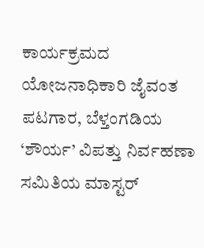ಕಾರ್ಯಕ್ರಮದ ಯೋಜನಾಧಿಕಾರಿ ಜೈವಂತ ಪಟಗಾರ, ಬೆಳ್ತಂಗಡಿಯ ‘ಶೌರ್ಯ’ ವಿಪತ್ತು ನಿರ್ವಹಣಾ ಸಮಿತಿಯ ಮಾಸ್ಟರ್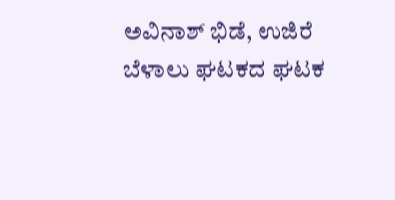ಅವಿನಾಶ್ ಭಿಡೆ, ಉಜಿರೆ ಬೆಳಾಲು ಘಟಕದ ಘಟಕ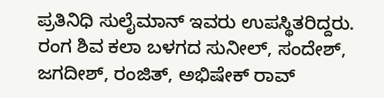ಪ್ರತಿನಿಧಿ ಸುಲೈಮಾನ್ ಇವರು ಉಪಸ್ಥಿತರಿದ್ದರು.
ರಂಗ ಶಿವ ಕಲಾ ಬಳಗದ ಸುನೀಲ್, ಸಂದೇಶ್, ಜಗದೀಶ್, ರಂಜಿತ್, ಅಭಿಷೇಕ್ ರಾವ್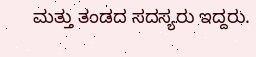ಮತ್ತು ತಂಡದ ಸದಸ್ಯರು ಇದ್ದರು.